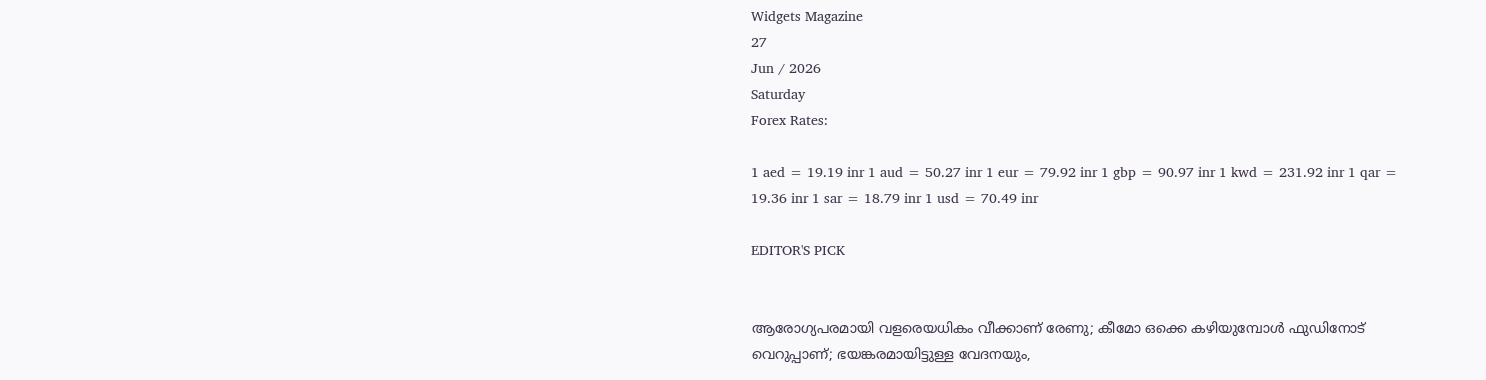Widgets Magazine
27
Jun / 2026
Saturday
Forex Rates:

1 aed = 19.19 inr 1 aud = 50.27 inr 1 eur = 79.92 inr 1 gbp = 90.97 inr 1 kwd = 231.92 inr 1 qar = 19.36 inr 1 sar = 18.79 inr 1 usd = 70.49 inr

EDITOR'S PICK


ആരോഗ്യപരമായി വളരെയധികം വീക്കാണ് രേണു; കീമോ ഒക്കെ കഴിയുമ്പോള്‍ ഫുഡിനോട് വെറുപ്പാണ്; ഭയങ്കരമായിട്ടുള്ള വേദനയും,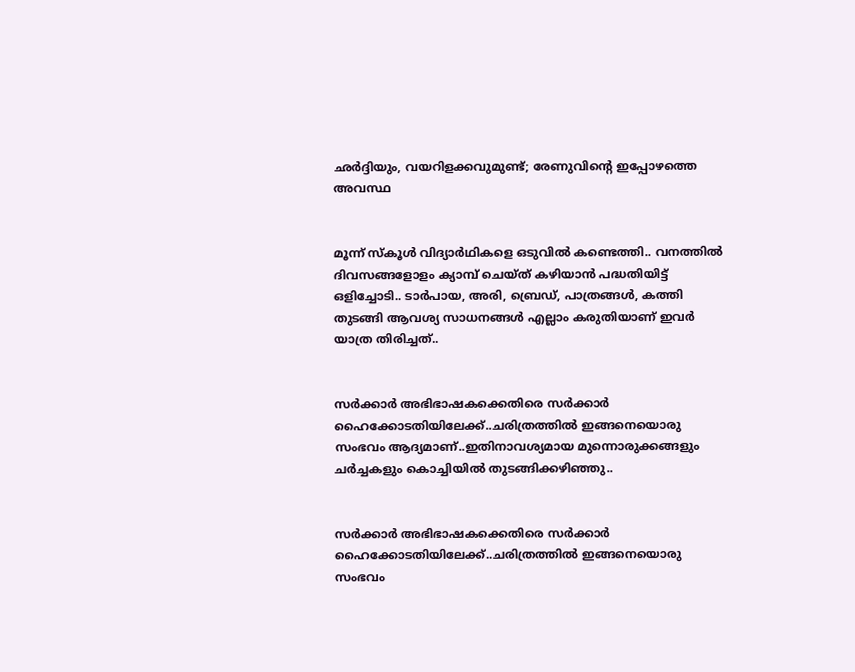ഛര്‍ദ്ദിയും, വയറിളക്കവുമുണ്ട്; രേണുവിന്റെ ഇപ്പോഴത്തെ അവസ്ഥ


മൂന്ന് സ്കൂൾ വിദ്യാർഥികളെ ഒടുവിൽ കണ്ടെത്തി.. വനത്തിൽ ദിവസങ്ങളോളം ക്യാമ്പ് ചെയ്ത് കഴിയാൻ പദ്ധതിയിട്ട് ഒളിച്ചോടി.. ടാർപായ, അരി, ബ്രെഡ്, പാത്രങ്ങൾ, കത്തി തുടങ്ങി ആവശ്യ സാധനങ്ങൾ എല്ലാം കരുതിയാണ് ഇവർ യാത്ര തിരിച്ചത്..


സർക്കാർ അഭിഭാഷകക്കെതിരെ സർക്കാർ ഹൈക്കോടതിയിലേക്ക്..ചരിത്രത്തിൽ ഇങ്ങനെയൊരു സംഭവം ആദ്യമാണ്..ഇതിനാവശ്യമായ മുന്നൊരുക്കങ്ങളും ചർച്ചകളും കൊച്ചിയിൽ തുടങ്ങിക്കഴിഞ്ഞു..


സർക്കാർ അഭിഭാഷകക്കെതിരെ സർക്കാർ ഹൈക്കോടതിയിലേക്ക്..ചരിത്രത്തിൽ ഇങ്ങനെയൊരു സംഭവം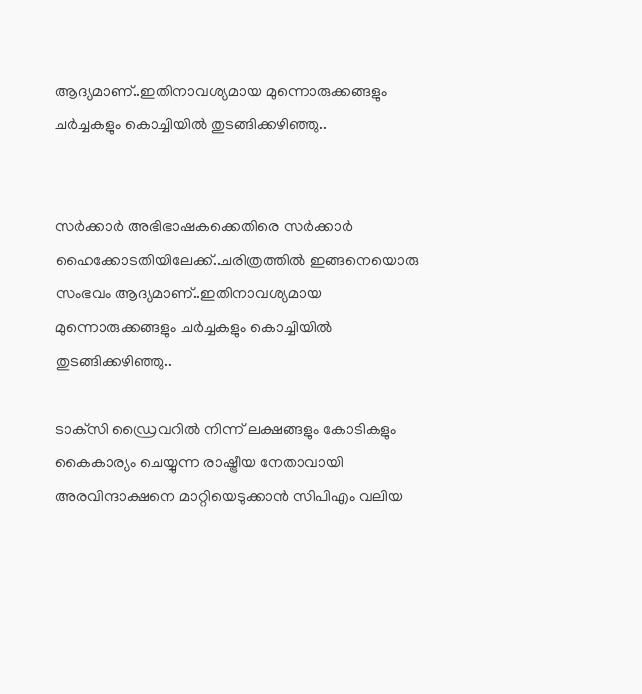ആദ്യമാണ്..ഇതിനാവശ്യമായ മുന്നൊരുക്കങ്ങളും ചർച്ചകളും കൊച്ചിയിൽ തുടങ്ങിക്കഴിഞ്ഞു..


സർക്കാർ അഭിഭാഷകക്കെതിരെ സർക്കാർ ഹൈക്കോടതിയിലേക്ക്..ചരിത്രത്തിൽ ഇങ്ങനെയൊരു സംഭവം ആദ്യമാണ്..ഇതിനാവശ്യമായ മുന്നൊരുക്കങ്ങളും ചർച്ചകളും കൊച്ചിയിൽ തുടങ്ങിക്കഴിഞ്ഞു..

ടാക്‌സി ഡ്രൈവറില്‍ നിന്ന് ലക്ഷങ്ങളും കോടികളും കൈകാര്യം ചെയ്യുന്ന രാഷ്ട്രീയ നേതാവായി അരവിന്ദാക്ഷനെ മാറ്റിയെടുക്കാന്‍ സിപിഎം വലിയ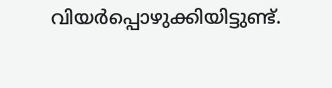വിയര്‍പ്പൊഴുക്കിയിട്ടുണ്ട്.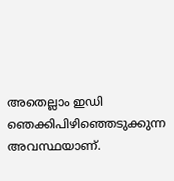അതെല്ലാം ഇഡി ഞെക്കിപിഴിഞ്ഞെടുക്കുന്ന അവസ്ഥയാണ്.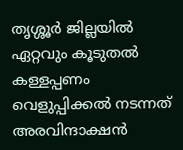തൃശ്ശൂര്‍ ജില്ലയില്‍ ഏറ്റവും കൂടുതല്‍ കള്ളപ്പണം വെളുപ്പിക്കല്‍ നടന്നത് അരവിന്ദാക്ഷന്‍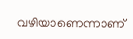വഴിയാണെന്നാണ്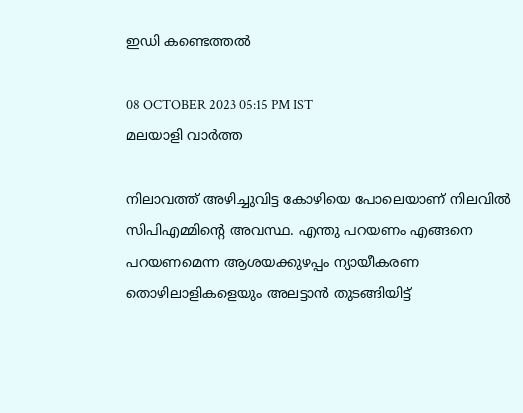ഇഡി കണ്ടെത്തല്‍

08 OCTOBER 2023 05:15 PM IST
മലയാളി വാര്‍ത്ത

നിലാവത്ത് അഴിച്ചുവിട്ട കോഴിയെ പോലെയാണ് നിലവില്‍ സിപിഎമ്മിന്റെ അവസ്ഥ. എന്തു പറയണം എങ്ങനെ പറയണമെന്ന ആശയക്കുഴപ്പം ന്യായീകരണ തൊഴിലാളികളെയും അലട്ടാന്‍ തുടങ്ങിയിട്ട്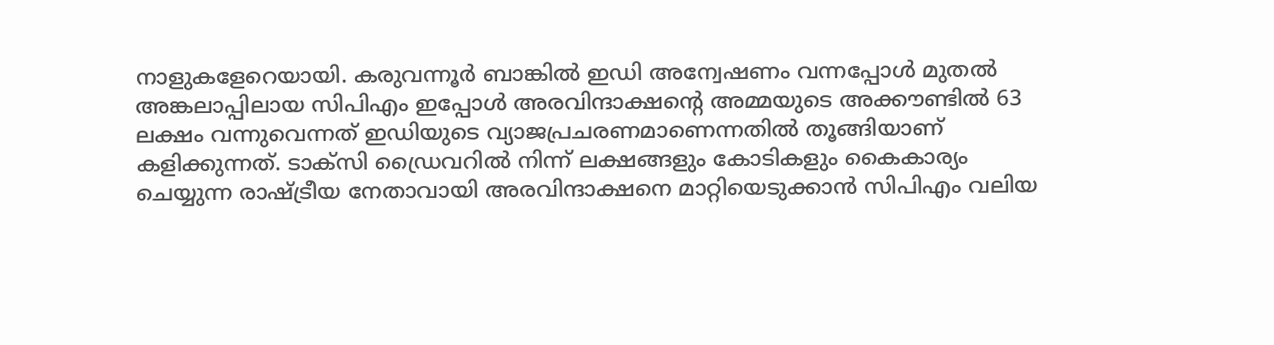നാളുകളേറെയായി. കരുവന്നൂര്‍ ബാങ്കില്‍ ഇഡി അന്വേഷണം വന്നപ്പോള്‍ മുതല്‍ അങ്കലാപ്പിലായ സിപിഎം ഇപ്പോള്‍ അരവിന്ദാക്ഷന്റെ അമ്മയുടെ അക്കൗണ്ടില്‍ 63 ലക്ഷം വന്നുവെന്നത് ഇഡിയുടെ വ്യാജപ്രചരണമാണെന്നതില്‍ തൂങ്ങിയാണ് കളിക്കുന്നത്. ടാക്‌സി ഡ്രൈവറില്‍ നിന്ന് ലക്ഷങ്ങളും കോടികളും കൈകാര്യം ചെയ്യുന്ന രാഷ്ട്രീയ നേതാവായി അരവിന്ദാക്ഷനെ മാറ്റിയെടുക്കാന്‍ സിപിഎം വലിയ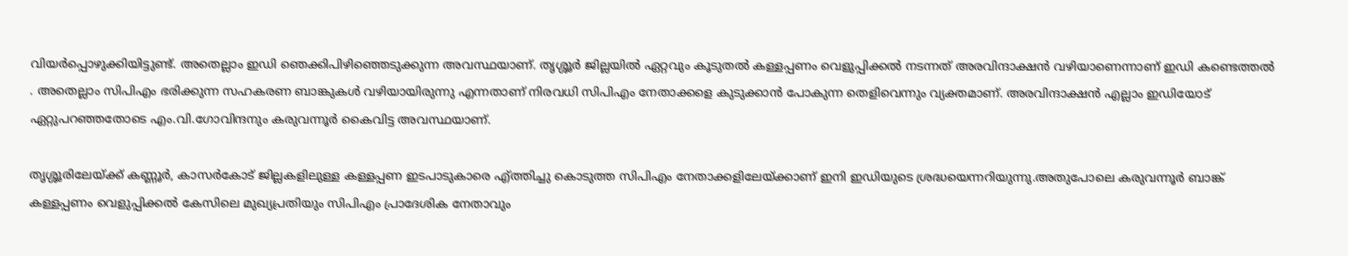വിയര്‍പ്പൊഴുക്കിയിട്ടുണ്ട്. അതെല്ലാം ഇഡി ഞെക്കിപിഴിഞ്ഞെടുക്കുന്ന അവസ്ഥയാണ്. തൃശ്ശൂര്‍ ജില്ലയില്‍ ഏറ്റവും കൂടുതല്‍ കള്ളപ്പണം വെളുപ്പിക്കല്‍ നടന്നത് അരവിന്ദാക്ഷന്‍ വഴിയാണെന്നാണ് ഇഡി കണ്ടെത്തല്‍ . അതെല്ലാം സിപിഎം ഭരിക്കുന്ന സഹകരണ ബാങ്കുകള്‍ വഴിയായിരുന്നു എന്നതാണ് നിരവധി സിപിഎം നേതാക്കളെ കുടുക്കാന്‍ പോകുന്ന തെളിവെന്നും വ്യക്തമാണ്. അരവിന്ദാക്ഷന്‍ എല്ലാം ഇഡിയോട് ഏറ്റുപറഞ്ഞതോടെ എം.വി.ഗോവിന്ദനും കരുവന്നൂര്‍ കൈവിട്ട അവസ്ഥയാണ്.

തൃശ്ശൂരിലേയ്ക്ക് കണ്ണൂര്‍, കാസര്‍കോട് ജില്ലകളിലുള്ള കള്ളപ്പണ ഇടപാടുകാരെ എ്ത്തിച്ചു കൊടുത്ത സിപിഎം നേതാക്കളിലേയ്ക്കാണ് ഇനി ഇഡിയുടെ ശ്രദ്ധയെന്നറിയുന്നു.അതുപോലെ കരുവന്നൂര്‍ ബാങ്ക് കള്ളപ്പണം വെളുപ്പിക്കല്‍ കേസിലെ മുഖ്യപ്രതിയും സിപിഎം പ്രാദേശിക നേതാവും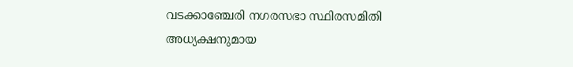വടക്കാഞ്ചേരി നഗരസഭാ സ്ഥിരസമിതി അധ്യക്ഷനുമായ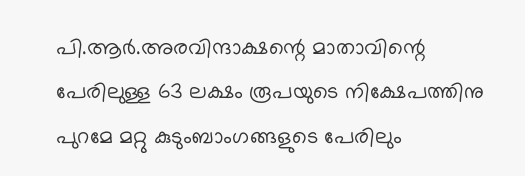പി.ആര്‍.അരവിന്ദാക്ഷന്റെ മാതാവിന്റെ പേരിലുള്ള 63 ലക്ഷം രൂപയുടെ നിക്ഷേപത്തിനു പുറമേ മറ്റു കുടുംബാംഗങ്ങളുടെ പേരിലും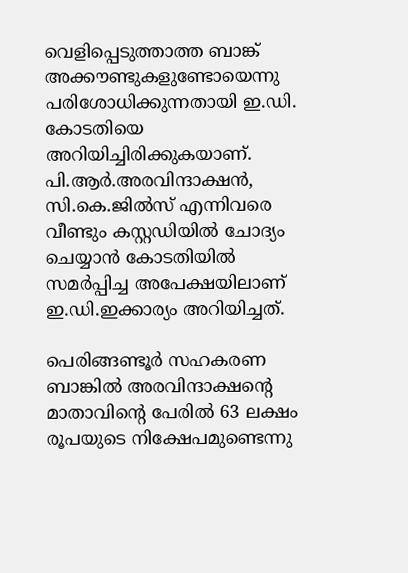വെളിപ്പെടുത്താത്ത ബാങ്ക് അക്കൗണ്ടുകളുണ്ടോയെന്നു പരിശോധിക്കുന്നതായി ഇ.ഡി. കോടതിയെ അറിയിച്ചിരിക്കുകയാണ്. പി.ആര്‍.അരവിന്ദാക്ഷന്‍, സി.കെ.ജില്‍സ് എന്നിവരെ വീണ്ടും കസ്റ്റഡിയില്‍ ചോദ്യം ചെയ്യാന്‍ കോടതിയില്‍ സമര്‍പ്പിച്ച അപേക്ഷയിലാണ് ഇ.ഡി.ഇക്കാര്യം അറിയിച്ചത്.

പെരിങ്ങണ്ടൂര്‍ സഹകരണ ബാങ്കില്‍ അരവിന്ദാക്ഷന്റെ മാതാവിന്റെ പേരില്‍ 63 ലക്ഷം രൂപയുടെ നിക്ഷേപമുണ്ടെന്നു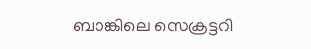ബാങ്കിലെ സെക്രട്ടറി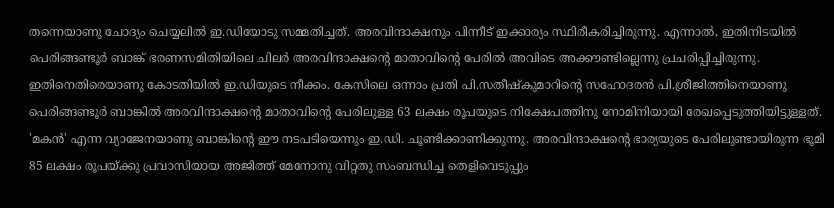തന്നെയാണു ചോദ്യം ചെയ്യലില്‍ ഇ.ഡിയോടു സമ്മതിച്ചത്. അരവിന്ദാക്ഷനും പിന്നീട് ഇക്കാര്യം സ്ഥിരീകരിച്ചിരുന്നു. എന്നാല്‍, ഇതിനിടയില്‍ പെരിങ്ങണ്ടൂര്‍ ബാങ്ക് ഭരണസമിതിയിലെ ചിലര്‍ അരവിന്ദാക്ഷന്റെ മാതാവിന്റെ പേരില്‍ അവിടെ അക്കൗണ്ടില്ലെന്നു പ്രചരിപ്പിച്ചിരുന്നു. ഇതിനെതിരെയാണു കോടതിയില്‍ ഇ.ഡിയുടെ നീക്കം. കേസിലെ ഒന്നാം പ്രതി പി.സതീഷ്‌കുമാറിന്റെ സഹോദരന്‍ പി.ശ്രീജിത്തിനെയാണു പെരിങ്ങണ്ടൂര്‍ ബാങ്കില്‍ അരവിന്ദാക്ഷന്റെ മാതാവിന്റെ പേരിലുള്ള 63 ലക്ഷം രൂപയുടെ നിക്ഷേപത്തിനു നോമിനിയായി രേഖപ്പെടുത്തിയിട്ടുള്ളത്. 'മകന്‍' എന്ന വ്യാജേനയാണു ബാങ്കിന്റെ ഈ നടപടിയെന്നും ഇ.ഡി. ചൂണ്ടിക്കാണിക്കുന്നു. അരവിന്ദാക്ഷന്റെ ഭാര്യയുടെ പേരിലുണ്ടായിരുന്ന ഭൂമി 85 ലക്ഷം രൂപയ്ക്കു പ്രവാസിയായ അജിത്ത് മേനോനു വിറ്റതു സംബന്ധിച്ച തെളിവെടുപ്പും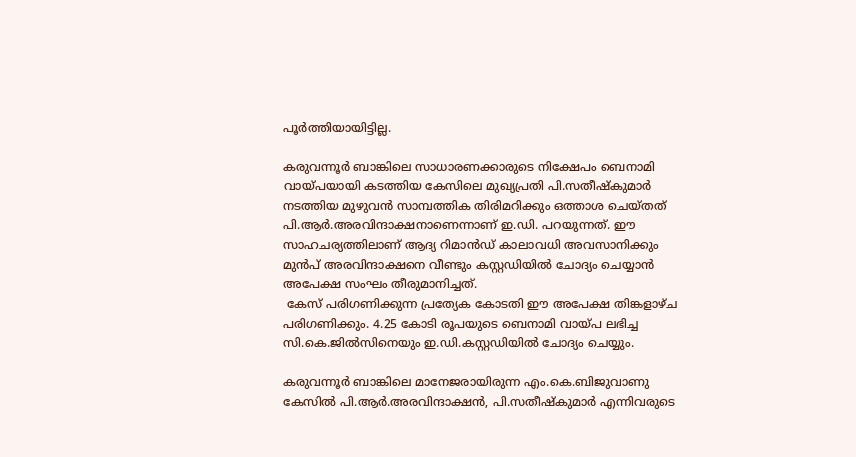പൂര്‍ത്തിയായിട്ടില്ല.

കരുവന്നൂര്‍ ബാങ്കിലെ സാധാരണക്കാരുടെ നിക്ഷേപം ബെനാമി വായ്പയായി കടത്തിയ കേസിലെ മുഖ്യപ്രതി പി.സതീഷ്‌കുമാര്‍ നടത്തിയ മുഴുവന്‍ സാമ്പത്തിക തിരിമറിക്കും ഒത്താശ ചെയ്തത് പി.ആര്‍.അരവിന്ദാക്ഷനാണെന്നാണ് ഇ.ഡി. പറയുന്നത്. ഈ സാഹചര്യത്തിലാണ് ആദ്യ റിമാന്‍ഡ് കാലാവധി അവസാനിക്കും മുന്‍പ് അരവിന്ദാക്ഷനെ വീണ്ടും കസ്റ്റഡിയില്‍ ചോദ്യം ചെയ്യാന്‍ അപേക്ഷ സംഘം തീരുമാനിച്ചത്.
 കേസ് പരിഗണിക്കുന്ന പ്രത്യേക കോടതി ഈ അപേക്ഷ തിങ്കളാഴ്ച പരിഗണിക്കും. 4.25 കോടി രൂപയുടെ ബെനാമി വായ്പ ലഭിച്ച സി.കെ.ജില്‍സിനെയും ഇ.ഡി.കസ്റ്റഡിയില്‍ ചോദ്യം ചെയ്യും.

കരുവന്നൂര്‍ ബാങ്കിലെ മാനേജരായിരുന്ന എം.കെ.ബിജുവാണു കേസില്‍ പി.ആര്‍.അരവിന്ദാക്ഷന്‍, പി.സതീഷ്‌കുമാര്‍ എന്നിവരുടെ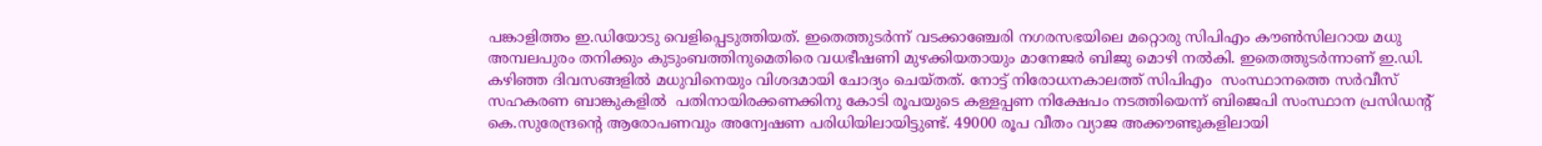പങ്കാളിത്തം ഇ.ഡിയോടു വെളിപ്പെടുത്തിയത്. ഇതെത്തുടര്‍ന്ന് വടക്കാഞ്ചേരി നഗരസഭയിലെ മറ്റൊരു സിപിഎം കൗണ്‍സിലറായ മധു അമ്പലപുരം തനിക്കും കുടുംബത്തിനുമെതിരെ വധഭീഷണി മുഴക്കിയതായും മാനേജര്‍ ബിജു മൊഴി നല്‍കി. ഇതെത്തുടര്‍ന്നാണ് ഇ.ഡി. കഴിഞ്ഞ ദിവസങ്ങളില്‍ മധുവിനെയും വിശദമായി ചോദ്യം ചെയ്തത്. നോട്ട് നിരോധനകാലത്ത് സിപിഎം  സംസ്ഥാനത്തെ സര്‍വീസ് സഹകരണ ബാങ്കുകളില്‍  പതിനായിരക്കണക്കിനു കോടി രൂപയുടെ കള്ളപ്പണ നിക്ഷേപം നടത്തിയെന്ന് ബിജെപി സംസ്ഥാന പ്രസിഡന്റ് കെ.സുരേന്ദ്രന്റെ ആരോപണവും അന്വേഷണ പരിധിയിലായിട്ടുണ്ട്. 49000 രൂപ വീതം വ്യാജ അക്കൗണ്ടുകളിലായി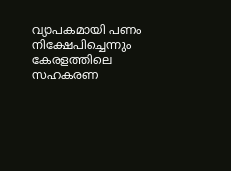വ്യാപകമായി പണം നിക്ഷേപിച്ചെന്നും കേരളത്തിലെ സഹകരണ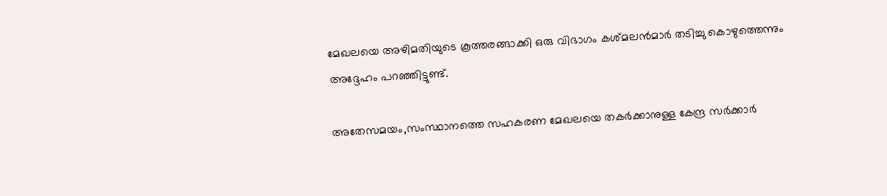മേഖലയെ അഴിമതിയുടെ കൂത്തരങ്ങാക്കി ഒരു വിഭാഗം കശ്മലന്‍മാര്‍ തടിച്ചു കൊഴുത്തെന്നും അദ്ദേഹം പറഞ്ഞിട്ടുണ്ട്.

അതേസമയം,സംസ്ഥാനത്തെ സഹകരണ മേഖലയെ തകര്‍ക്കാനുള്ള കേന്ദ്ര സര്‍ക്കാര്‍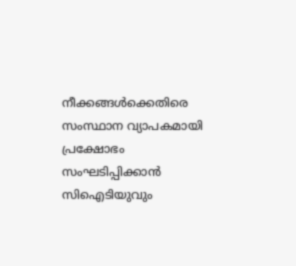നീക്കങ്ങള്‍ക്കെതിരെ സംസ്ഥാന വ്യാപകമായി പ്രക്ഷോഭം സംഘടിപ്പിക്കാന്‍ സിഐടിയുവും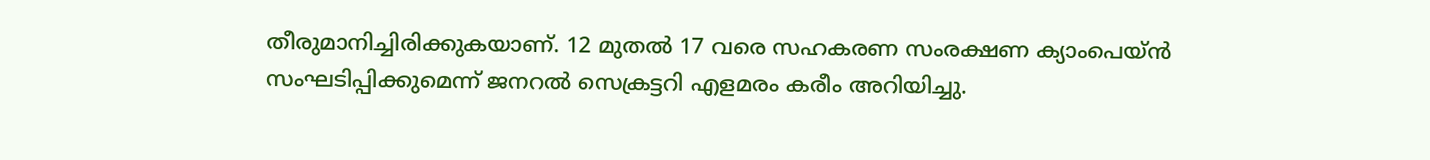തീരുമാനിച്ചിരിക്കുകയാണ്. 12 മുതല്‍ 17 വരെ സഹകരണ സംരക്ഷണ ക്യാംപെയ്ന്‍ സംഘടിപ്പിക്കുമെന്ന് ജനറല്‍ സെക്രട്ടറി എളമരം കരീം അറിയിച്ചു.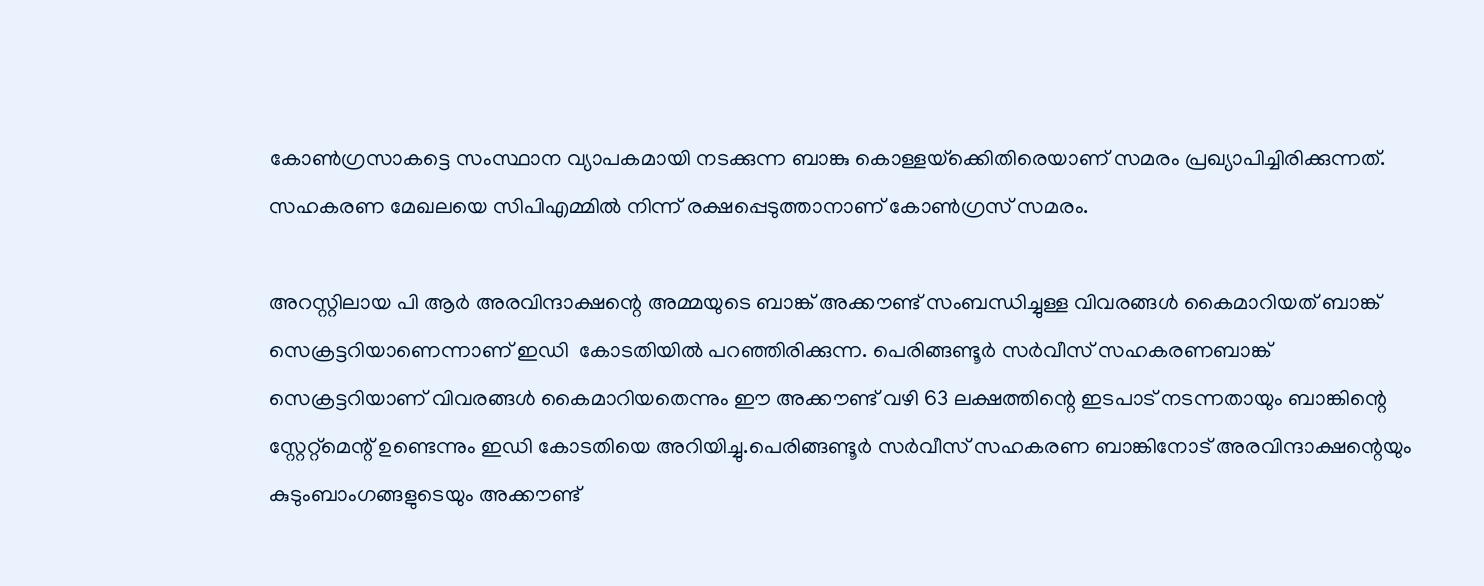കോണ്‍ഗ്രസാകട്ടെ സംസ്ഥാന വ്യാപകമായി നടക്കുന്ന ബാങ്കു കൊള്ളയ്‌ക്കെിതിരെയാണ് സമരം പ്രഖ്യാപിച്ചിരിക്കുന്നത്. സഹകരണ മേഖലയെ സിപിഎമ്മില്‍ നിന്ന് രക്ഷപ്പെടുത്താനാണ് കോണ്‍ഗ്രസ് സമരം.

അറസ്റ്റിലായ പി ആര്‍ അരവിന്ദാക്ഷന്റെ അമ്മയുടെ ബാങ്ക് അക്കൗണ്ട് സംബന്ധിച്ചുള്ള വിവരങ്ങള്‍ കൈമാറിയത് ബാങ്ക് സെക്രട്ടറിയാണെന്നാണ് ഇഡി  കോടതിയില്‍ പറഞ്ഞിരിക്കുന്ന. പെരിങ്ങണ്ടൂര്‍ സര്‍വീസ് സഹകരണബാങ്ക് സെക്രട്ടറിയാണ് വിവരങ്ങള്‍ കൈമാറിയതെന്നും ഈ അക്കൗണ്ട് വഴി 63 ലക്ഷത്തിന്റെ ഇടപാട് നടന്നതായും ബാങ്കിന്റെ സ്റ്റേറ്റ്‌മെന്റ് ഉണ്ടെന്നും ഇഡി കോടതിയെ അറിയിച്ചു.പെരിങ്ങണ്ടൂര്‍ സര്‍വീസ് സഹകരണ ബാങ്കിനോട് അരവിന്ദാക്ഷന്റെയും കുടുംബാംഗങ്ങളുടെയും അക്കൗണ്ട്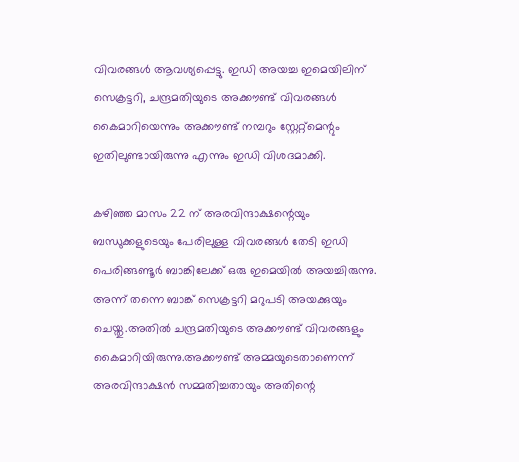വിവരങ്ങള്‍ ആവശ്യപ്പെട്ടു. ഇഡി അയച്ച ഇമെയിലിന് സെക്രട്ടറി, ചന്ദ്രമതിയുടെ അക്കൗണ്ട് വിവരങ്ങള്‍ കൈമാറിയെന്നും അക്കൗണ്ട് നമ്പറും സ്റ്റേറ്റ്മെന്റും ഇതിലുണ്ടായിരുന്നു എന്നും ഇഡി വിശദമാക്കി.

കഴിഞ്ഞ മാസം 22 ന് അരവിന്ദാക്ഷന്റെയും ബന്ധുക്കളുടെയും പേരിലുള്ള വിവരങ്ങള്‍ തേടി ഇഡി പെരിങ്ങണ്ടൂര്‍ ബാങ്കിലേക്ക് ഒരു ഇമെയില്‍ അയച്ചിരുന്നു. അന്ന് തന്നെ ബാങ്ക് സെക്രട്ടറി മറുപടി അയക്കുയും ചെയ്തു.അതില്‍ ചന്ദ്രമതിയുടെ അക്കൗണ്ട് വിവരങ്ങളും കൈമാറിയിരുന്നു.അക്കൗണ്ട് അമ്മയുടെതാണെന്ന് അരവിന്ദാക്ഷന്‍ സമ്മതിച്ചതായും അതിന്റെ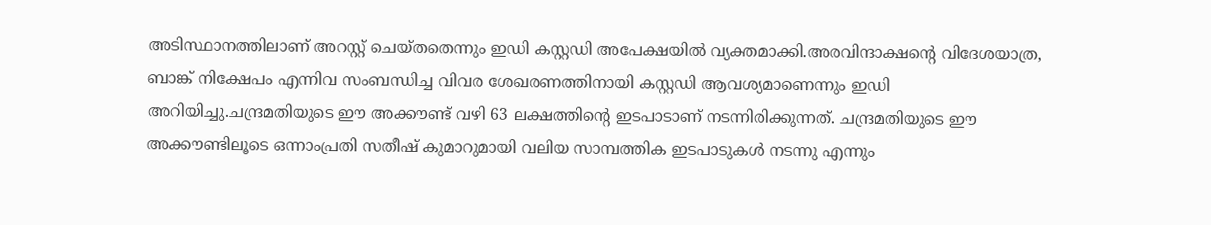അടിസ്ഥാനത്തിലാണ് അറസ്റ്റ് ചെയ്തതെന്നും ഇഡി കസ്റ്റഡി അപേക്ഷയില്‍ വ്യക്തമാക്കി.അരവിന്ദാക്ഷന്റെ വിദേശയാത്ര, ബാങ്ക് നിക്ഷേപം എന്നിവ സംബന്ധിച്ച വിവര ശേഖരണത്തിനായി കസ്റ്റഡി ആവശ്യമാണെന്നും ഇഡി അറിയിച്ചു.ചന്ദ്രമതിയുടെ ഈ അക്കൗണ്ട് വഴി 63 ലക്ഷത്തിന്റെ ഇടപാടാണ് നടന്നിരിക്കുന്നത്. ചന്ദ്രമതിയുടെ ഈ അക്കൗണ്ടിലൂടെ ഒന്നാംപ്രതി സതീഷ് കുമാറുമായി വലിയ സാമ്പത്തിക ഇടപാടുകള്‍ നടന്നു എന്നും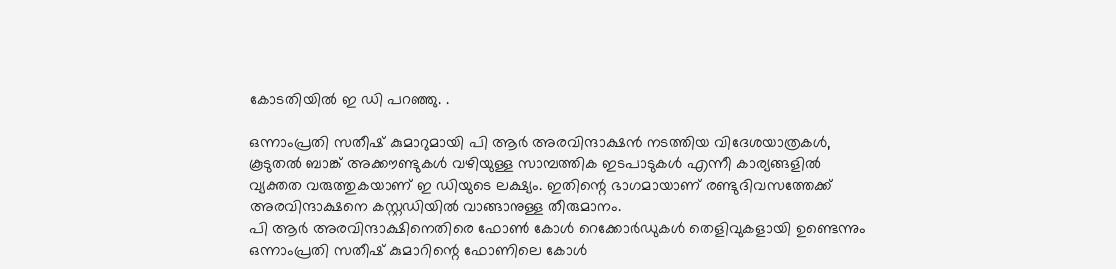കോടതിയില്‍ ഇ ഡി പറഞ്ഞു. .

ഒന്നാംപ്രതി സതീഷ് കുമാറുമായി പി ആര്‍ അരവിന്ദാക്ഷന്‍ നടത്തിയ വിദേശയാത്രകള്‍, കൂടുതല്‍ ബാങ്ക് അക്കൗണ്ടുകള്‍ വഴിയുള്ള സാമ്പത്തിക ഇടപാടുകള്‍ എന്നീ കാര്യങ്ങളില്‍ വ്യക്തത വരുത്തുകയാണ് ഇ ഡിയുടെ ലക്ഷ്യം. ഇതിന്റെ ഭാഗമായാണ് രണ്ടുദിവസത്തേക്ക് അരവിന്ദാക്ഷനെ കസ്റ്റഡിയില്‍ വാങ്ങാനുള്ള തീരുമാനം.
പി ആര്‍ അരവിന്ദാക്ഷിനെതിരെ ഫോണ്‍ കോള്‍ റെക്കോര്‍ഡുകള്‍ തെളിവുകളായി ഉണ്ടെന്നും ഒന്നാംപ്രതി സതീഷ് കുമാറിന്റെ ഫോണിലെ കോള്‍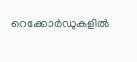റെക്കോര്‍ഡുകളില്‍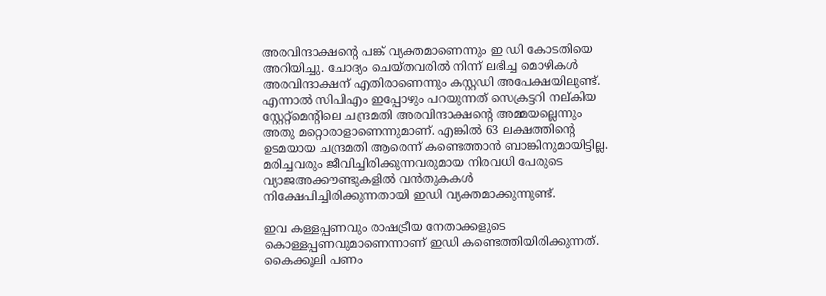അരവിന്ദാക്ഷന്റെ പങ്ക് വ്യക്തമാണെന്നും ഇ ഡി കോടതിയെ അറിയിച്ചു. ചോദ്യം ചെയ്തവരില്‍ നിന്ന് ലഭിച്ച മൊഴികള്‍ അരവിന്ദാക്ഷന് എതിരാണെന്നും കസ്റ്റഡി അപേക്ഷയിലുണ്ട്. എന്നാല്‍ സിപിഎം ഇപ്പോഴും പറയുന്നത് സെക്രട്ടറി നല്കിയ സ്റ്റേറ്റ്‌മെന്റിലെ ചന്ദ്രമതി അരവിന്ദാക്ഷന്റെ അമ്മയല്ലെന്നും അതു മറ്റൊരാളാണെന്നുമാണ്. എങ്കില്‍ 63 ലക്ഷത്തിന്റെ ഉടമയായ ചന്ദ്രമതി ആരെന്ന് കണ്ടെത്താന്‍ ബാങ്കിനുമായിട്ടില്ല. മരിച്ചവരും ജീവിച്ചിരിക്കുന്നവരുമായ നിരവധി പേരുടെ വ്യാജഅക്കൗണ്ടുകളില്‍ വന്‍തുകകള്‍ നിക്ഷേപിച്ചിരിക്കുന്നതായി ഇഡി വ്യക്തമാക്കുന്നുണ്ട്.

ഇവ കള്ളപ്പണവും രാഷട്രീയ നേതാക്കളുടെ കൊള്ളപ്പണവുമാണെന്നാണ് ഇഡി കണ്ടെത്തിയിരിക്കുന്നത്. കൈക്കൂലി പണം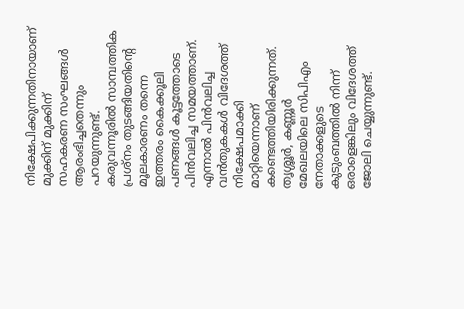നിക്ഷേപിക്കുന്നതിനായാണ് മുക്കിന് മുക്കിന് സഹകരണ സംഘങ്ങള്‍ ആരംഭിച്ചതെന്നും പറയുന്നുണ്ട്. കരുവന്നൂരില്‍ സാമ്പത്തിക പ്രശ്‌നം തുടങ്ങിയതിന്റെ മൂലകാരണം തന്നെ ഇത്തരം കൈക്കൂലി പണങ്ങള്‍ കൂട്ടത്തോടെ പിന്‍വലിച്ച സമയത്താണ്. എന്നാല്‍ പിന്‍വലിച്ച വന്‍തുകകള്‍ വിദേശത്ത് നിക്ഷേപമാക്കി മാറ്റിയെന്നാണ് കണ്ടെത്തിയിരിക്കുന്നത്. തൃശ്ശൂര്‍, കണ്ണൂര്‍ മേഖലയിലെ സിപിഎം നേതാക്കളുടെ കുടുംബത്തില്‍ നിന്ന് ഒരാളെങ്കിലും വിദേശത്ത് ജോലി ചെയ്യുന്നുണ്ട്.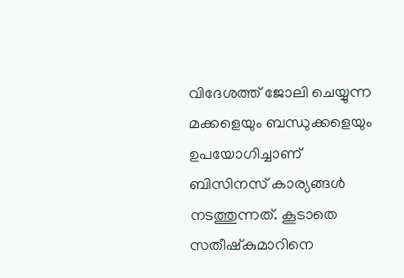വിദേശത്ത് ജോലി ചെയ്യുന്ന മക്കളെയും ബന്ധുക്കളെയും ഉപയോഗിച്ചാണ് ബിസിനസ് കാര്യങ്ങള്‍ നടത്തുന്നത്. കൂടാതെ സതീഷ്‌കുമാറിനെ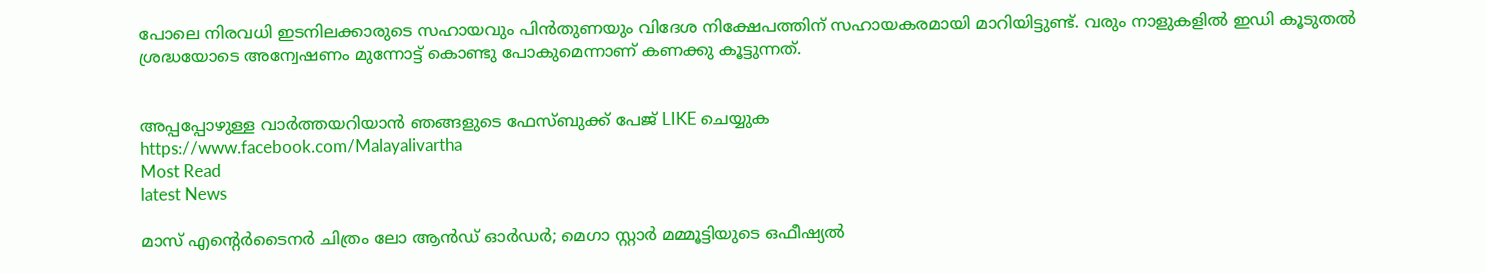പോലെ നിരവധി ഇടനിലക്കാരുടെ സഹായവും പിന്‍തുണയും വിദേശ നിക്ഷേപത്തിന് സഹായകരമായി മാറിയിട്ടുണ്ട്. വരും നാളുകളില്‍ ഇഡി കൂടുതല്‍ ശ്രദ്ധയോടെ അന്വേഷണം മുന്നോട്ട് കൊണ്ടു പോകുമെന്നാണ് കണക്കു കൂട്ടുന്നത്.


അപ്പപ്പോഴുള്ള വാര്‍ത്തയറിയാന്‍ ഞങ്ങളുടെ ഫേസ്‌ബുക്ക്‌ പേജ് LIKE ചെയ്യുക
https://www.facebook.com/Malayalivartha
Most Read
latest News

മാസ് എൻ്റെർടൈനർ ചിത്രം ലോ ആൻഡ് ഓർഡർ; മെഗാ സ്റ്റാർ മമ്മൂട്ടിയുടെ ഒഫീഷ്യൽ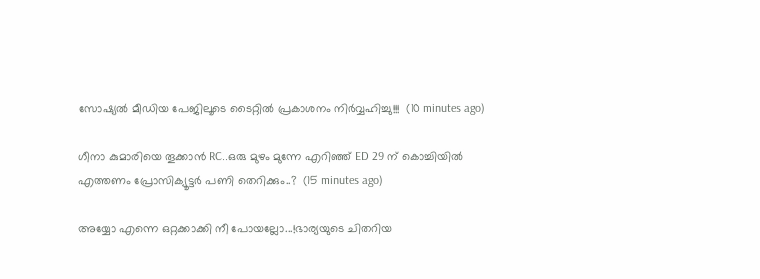സോഷ്യൽ മീഡിയ പേജിലൂടെ ടൈറ്റിൽ പ്രകാശനം നിർവ്വഹിച്ചു!!!  (10 minutes ago)

ഗീനാ കുമാരിയെ തൂക്കാൻ RC..ഒരു മുഴം മുന്നേ എറിഞ്ഞ് ED 29 ന് കൊച്ചിയിൽ എത്തണം പ്രോസിക്യൂട്ടർ പണി തെറിക്കും..?  (15 minutes ago)

അയ്യോ എന്നെ ഒറ്റക്കാക്കി നീ പോയല്ലോ...!ഭാര്യയുടെ ചിതറിയ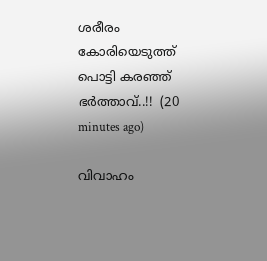ശരീരം കോരിയെടുത്ത് പൊട്ടി കരഞ്ഞ് ഭർത്താവ്..!!  (20 minutes ago)

വിവാഹം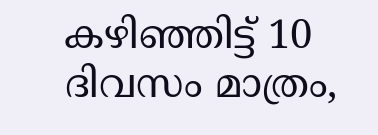കഴിഞ്ഞിട്ട് 10 ദിവസം മാത്രം,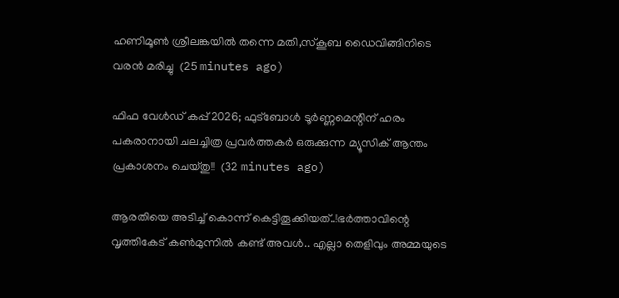ഹണിമൂൺ ശ്രീലങ്കയിൽ തന്നെ മതി,സ്കൂബ ഡൈവിങ്ങിനിടെ വരൻ മരിച്ചു  (25 minutes ago)

ഫിഫ വേൾഡ് കപ്പ് 2026; ഫുട്ബോൾ ടൂർണ്ണമെന്റിന് ഹരം പകരാനായി ചലച്ചിത്ര പ്രവർത്തകർ ഒരുക്കുന്ന മ്യൂസിക് ആന്തം പ്രകാശനം ചെയ്തു!!  (32 minutes ago)

ആരതിയെ അടിച്ച് കൊന്ന് കെട്ടിതൂക്കിയത്..!ഭർത്താവിന്റെ വൃത്തികേട് കൺമുന്നിൽ കണ്ട് അവൾ.. എല്ലാ തെളിവും അമ്മയുടെ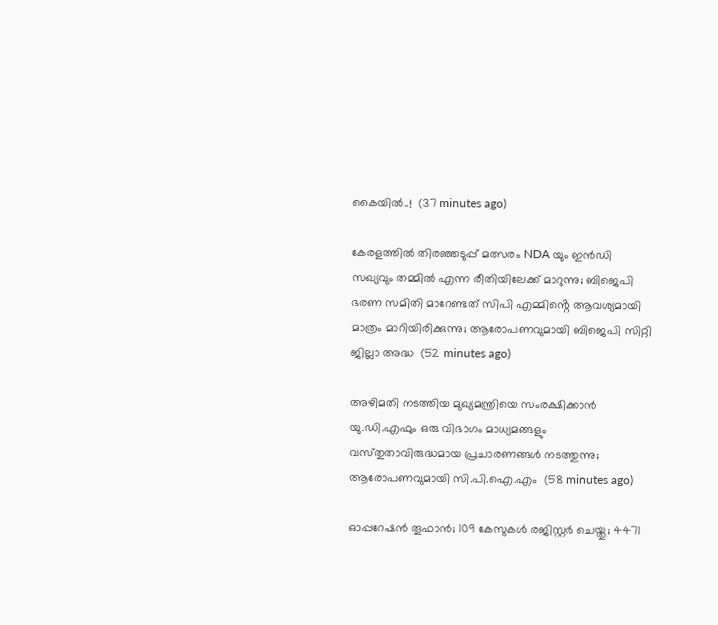കൈയിൽ..!  (37 minutes ago)

കേരളത്തിൽ തിരഞ്ഞടുപ്പ് മത്സരം NDA യും ഇൻഡി സഖ്യവും തമ്മിൽ എന്ന രീതിയിലേക്ക് മാറുന്നു; ബിജെപി ഭരണ സമിതി മാറേണ്ടത് സിപി എമ്മിൻ്റെ ആവശ്യമായി മാത്രം മാറിയിരിക്കുന്നു; ആരോപണവുമായി ബിജെപി സിറ്റി ജില്ലാ അദ്ധ  (52 minutes ago)

അഴിമതി നടത്തിയ മുഖ്യമന്ത്രിയെ സംരക്ഷിക്കാന്‍ യു.ഡി.എഫും ഒരു വിഭാഗം മാധ്യമങ്ങളും വസ്‌തുതാവിരുദ്ധമായ പ്രചാരണങ്ങള്‍ നടത്തുന്നു; ആരോപണവുമായി സി.പി.ഐ.എം  (58 minutes ago)

ഓപ്പറേഷന്‍ തൂഫാൻ; 109 കേസുകള്‍ രജിസ്റ്റര്‍ ചെയ്തു; 4471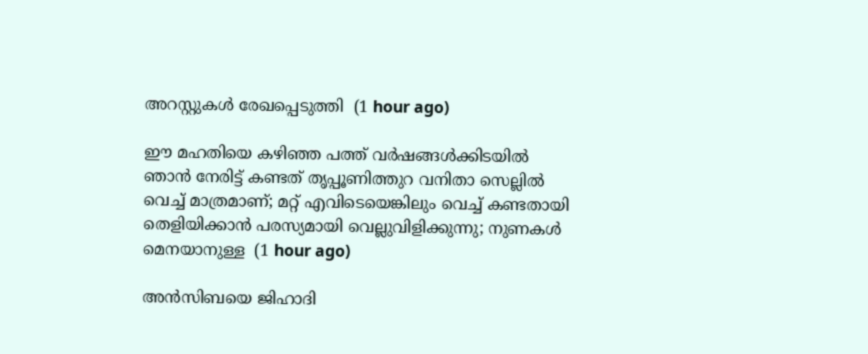അറസ്റ്റുകള്‍ രേഖപ്പെടുത്തി  (1 hour ago)

ഈ മഹതിയെ കഴിഞ്ഞ പത്ത് വർഷങ്ങൾക്കിടയിൽ ഞാൻ നേരിട്ട് കണ്ടത് തൃപ്പൂണിത്തുറ വനിതാ സെല്ലിൽ വെച്ച് മാത്രമാണ്; മറ്റ് എവിടെയെങ്കിലും വെച്ച് കണ്ടതായി തെളിയിക്കാൻ പരസ്യമായി വെല്ലുവിളിക്കുന്നു; നുണകൾ മെനയാനുള്ള  (1 hour ago)

അൻസിബയെ ജിഹാദി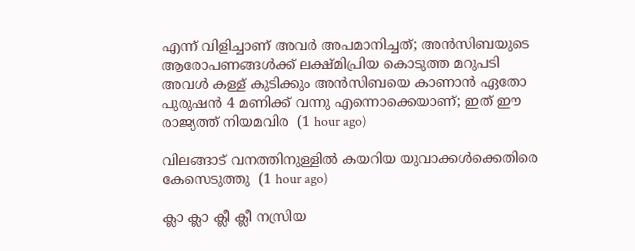എന്ന് വിളിച്ചാണ് അവർ അപമാനിച്ചത്; അൻസിബയുടെ ആരോപണങ്ങൾക്ക് ലക്ഷ്മിപ്രിയ കൊടുത്ത മറുപടി അവൾ കള്ള് കുടിക്കും അൻസിബയെ കാണാൻ ഏതോ പുരുഷൻ 4 മണിക്ക് വന്നു എന്നൊക്കെയാണ്; ഇത് ഈ രാജ്യത്ത് നിയമവിര  (1 hour ago)

വിലങ്ങാട് വനത്തിനുള്ളില്‍ കയറിയ യുവാക്കള്‍ക്കെതിരെ കേസെടുത്തു  (1 hour ago)

ക്ലാ ക്ലാ ക്ലീ ക്ലീ നസ്രിയ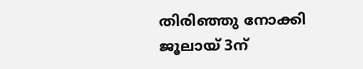തിരിഞ്ഞു നോക്കി ജൂലായ് 3ന്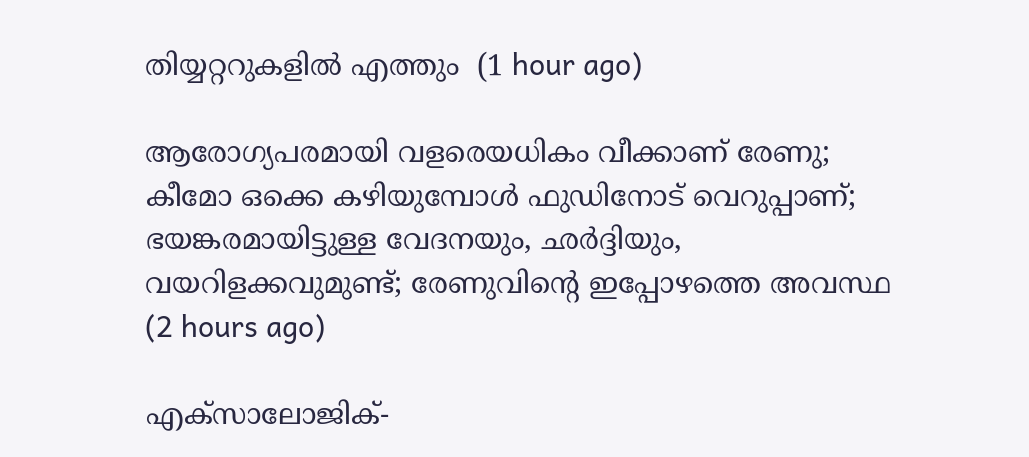തിയ്യറ്ററുകളില്‍ എത്തും  (1 hour ago)

ആരോഗ്യപരമായി വളരെയധികം വീക്കാണ് രേണു; കീമോ ഒക്കെ കഴിയുമ്പോള്‍ ഫുഡിനോട് വെറുപ്പാണ്; ഭയങ്കരമായിട്ടുള്ള വേദനയും, ഛര്‍ദ്ദിയും, വയറിളക്കവുമുണ്ട്; രേണുവിന്റെ ഇപ്പോഴത്തെ അവസ്ഥ  (2 hours ago)

എക്സാലോജിക്-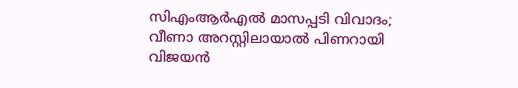സിഎംആര്‍എല്‍ മാസപ്പടി വിവാദം; വീണാ അറസ്റ്റിലായാൽ പിണറായി വിജയന്‍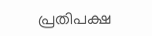പ്രതിപക്ഷ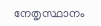നേതൃസ്ഥാനം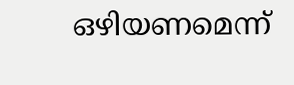ഒഴിയണമെന്ന്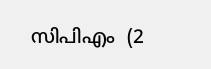സിപിഎം  (2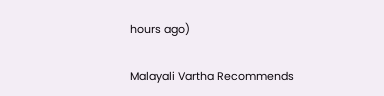hours ago)

Malayali Vartha Recommends